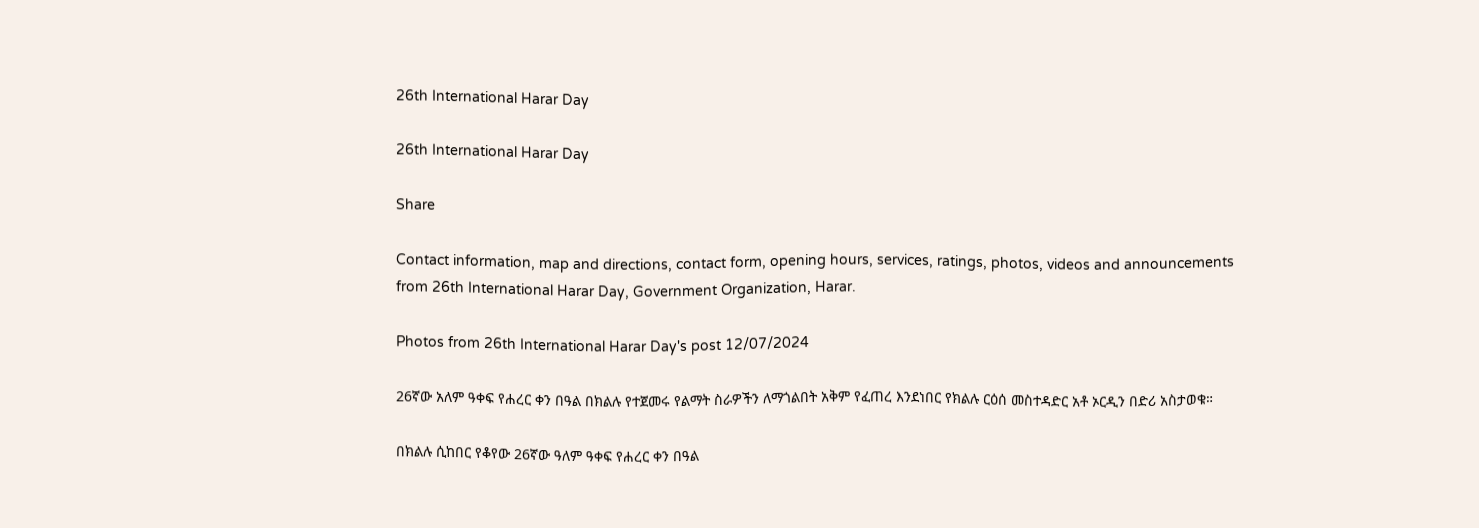26th International Harar Day

26th International Harar Day

Share

Contact information, map and directions, contact form, opening hours, services, ratings, photos, videos and announcements from 26th International Harar Day, Government Organization, Harar.

Photos from 26th International Harar Day's post 12/07/2024

26ኛው አለም ዓቀፍ የሐረር ቀን በዓል በክልሉ የተጀመሩ የልማት ስራዎችን ለማጎልበት አቅም የፈጠረ እንደነበር የክልሉ ርዕሰ መስተዳድር አቶ ኦርዲን በድሪ አስታወቁ።

በክልሉ ሲከበር የቆየው 26ኛው ዓለም ዓቀፍ የሐረር ቀን በዓል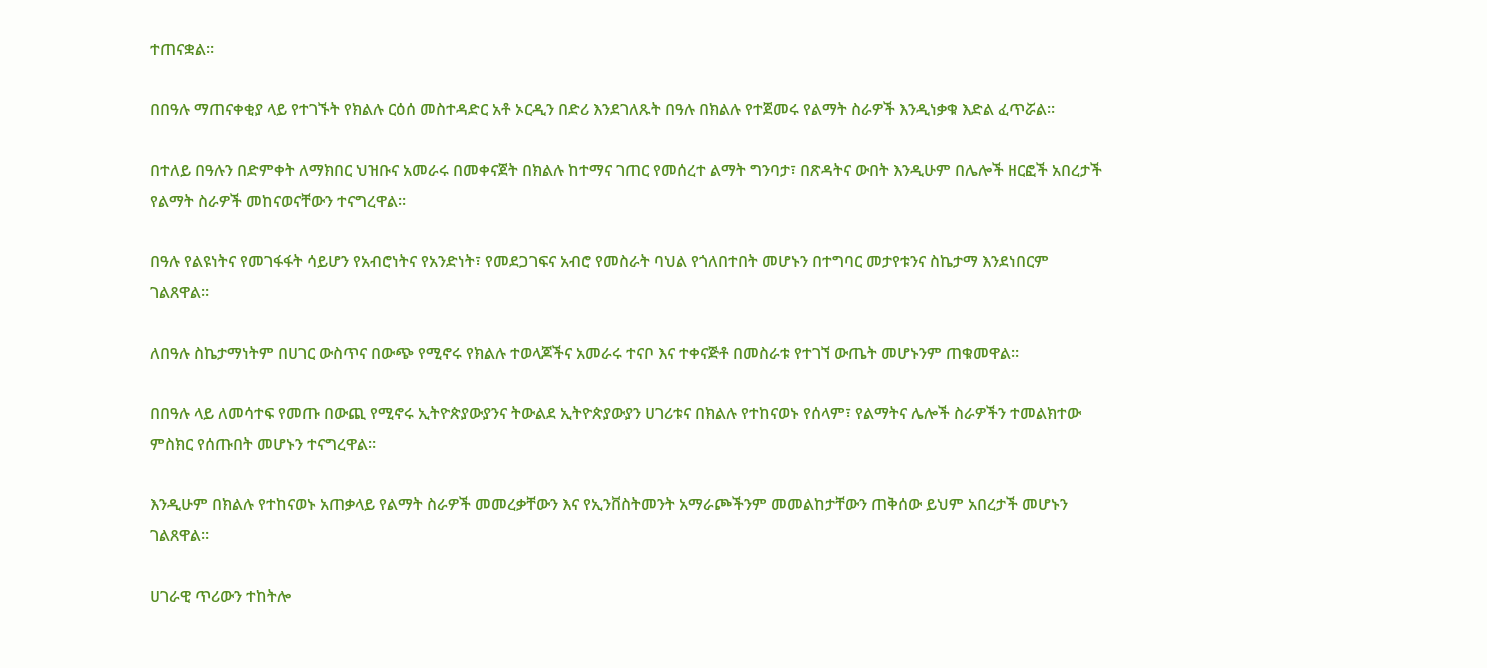ተጠናቋል።

በበዓሉ ማጠናቀቂያ ላይ የተገኙት የክልሉ ርዕሰ መስተዳድር አቶ ኦርዲን በድሪ እንደገለጹት በዓሉ በክልሉ የተጀመሩ የልማት ስራዎች እንዲነቃቁ እድል ፈጥሯል።

በተለይ በዓሉን በድምቀት ለማክበር ህዝቡና አመራሩ በመቀናጀት በክልሉ ከተማና ገጠር የመሰረተ ልማት ግንባታ፣ በጽዳትና ውበት እንዲሁም በሌሎች ዘርፎች አበረታች የልማት ስራዎች መከናወናቸውን ተናግረዋል።

በዓሉ የልዩነትና የመገፋፋት ሳይሆን የአብሮነትና የአንድነት፣ የመደጋገፍና አብሮ የመስራት ባህል የጎለበተበት መሆኑን በተግባር መታየቱንና ስኬታማ እንደነበርም ገልጸዋል።

ለበዓሉ ስኬታማነትም በሀገር ውስጥና በውጭ የሚኖሩ የክልሉ ተወላጆችና አመራሩ ተናቦ እና ተቀናጅቶ በመስራቱ የተገኘ ውጤት መሆኑንም ጠቁመዋል።

በበዓሉ ላይ ለመሳተፍ የመጡ በውጪ የሚኖሩ ኢትዮጵያውያንና ትውልደ ኢትዮጵያውያን ሀገሪቱና በክልሉ የተከናወኑ የሰላም፣ የልማትና ሌሎች ስራዎችን ተመልክተው ምስክር የሰጡበት መሆኑን ተናግረዋል።

እንዲሁም በክልሉ የተከናወኑ አጠቃላይ የልማት ስራዎች መመረቃቸውን እና የኢንቨስትመንት አማራጮችንም መመልከታቸውን ጠቅሰው ይህም አበረታች መሆኑን ገልጸዋል።

ሀገራዊ ጥሪውን ተከትሎ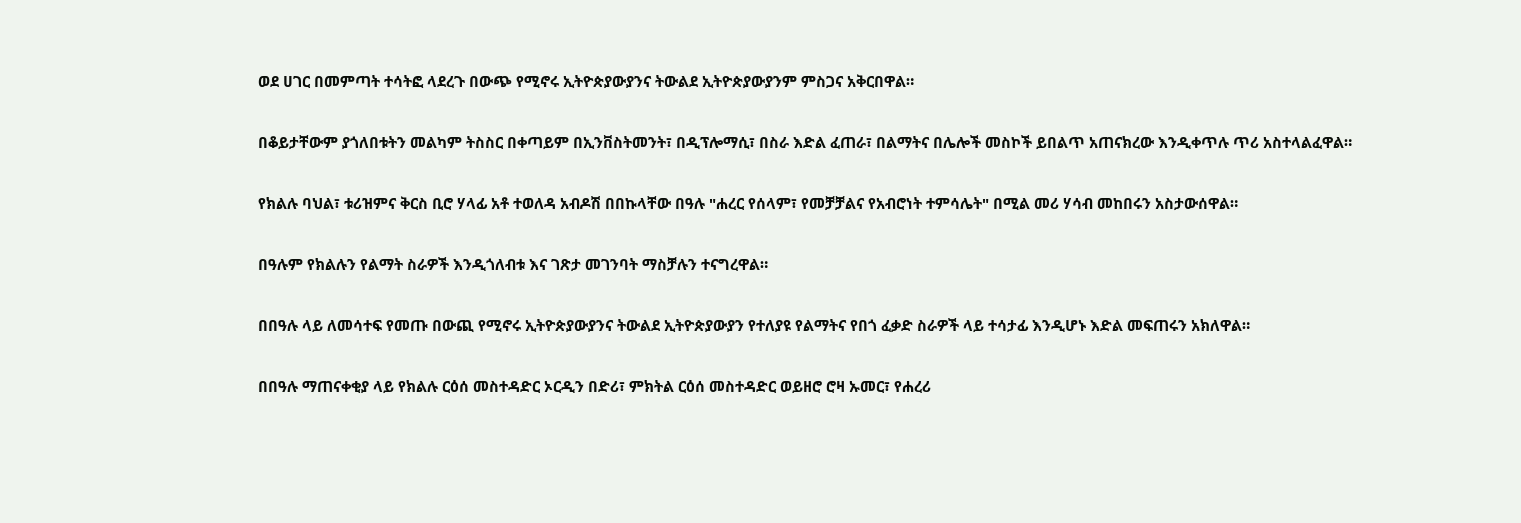ወደ ሀገር በመምጣት ተሳትፎ ላደረጉ በውጭ የሚኖሩ ኢትዮጵያውያንና ትውልደ ኢትዮጵያውያንም ምስጋና አቅርበዋል።

በቆይታቸውም ያጎለበቱትን መልካም ትስስር በቀጣይም በኢንቨስትመንት፣ በዲፕሎማሲ፣ በስራ እድል ፈጠራ፣ በልማትና በሌሎች መስኮች ይበልጥ አጠናክረው እንዲቀጥሉ ጥሪ አስተላልፈዋል።

የክልሉ ባህል፣ ቱሪዝምና ቅርስ ቢሮ ሃላፊ አቶ ተወለዳ አብዶሽ በበኩላቸው በዓሉ "ሐረር የሰላም፣ የመቻቻልና የአብሮነት ተምሳሌት" በሚል መሪ ሃሳብ መከበሩን አስታውሰዋል።

በዓሉም የክልሉን የልማት ስራዎች እንዲጎለብቱ እና ገጽታ መገንባት ማስቻሉን ተናግረዋል።

በበዓሉ ላይ ለመሳተፍ የመጡ በውጪ የሚኖሩ ኢትዮጵያውያንና ትውልደ ኢትዮጵያውያን የተለያዩ የልማትና የበጎ ፈቃድ ስራዎች ላይ ተሳታፊ እንዲሆኑ እድል መፍጠሩን አክለዋል።

በበዓሉ ማጠናቀቂያ ላይ የክልሉ ርዕሰ መስተዳድር ኦርዲን በድሪ፣ ምክትል ርዕሰ መስተዳድር ወይዘሮ ሮዛ ኡመር፣ የሐረሪ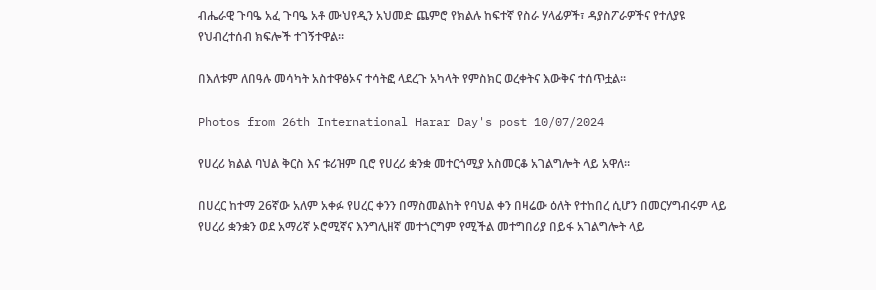ብሔራዊ ጉባዔ አፈ ጉባዔ አቶ ሙህየዲን አህመድ ጨምሮ የክልሉ ከፍተኛ የስራ ሃላፊዎች፣ ዳያስፖራዎችና የተለያዩ የህብረተሰብ ክፍሎች ተገኝተዋል።

በእለቱም ለበዓሉ መሳካት አስተዋፅኦና ተሳትፎ ላደረጉ አካላት የምስክር ወረቀትና እውቅና ተሰጥቷል።

Photos from 26th International Harar Day's post 10/07/2024

የሀረሪ ክልል ባህል ቅርስ እና ቱሪዝም ቢሮ የሀረሪ ቋንቋ መተርጎሚያ አስመርቆ አገልግሎት ላይ አዋለ።

በሀረር ከተማ 26ኛው አለም አቀፉ የሀረር ቀንን በማስመልከት የባህል ቀን በዛሬው ዕለት የተከበረ ሲሆን በመርሃግብሩም ላይ የሀረሪ ቋንቋን ወደ አማሪኛ ኦሮሚኛና እንግሊዘኛ መተጎርግም የሚችል መተግበሪያ በይፋ አገልግሎት ላይ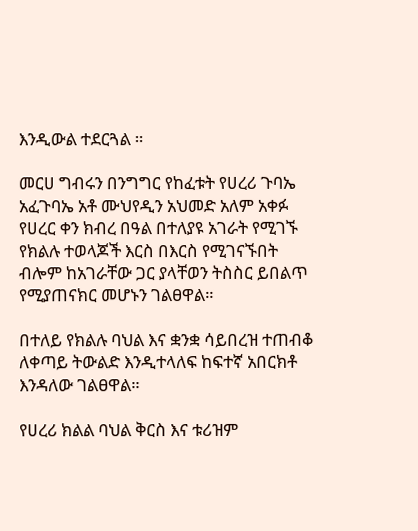እንዲውል ተደርጓል ።

መርሀ ግብሩን በንግግር የከፈቱት የሀረሪ ጉባኤ አፈጉባኤ አቶ ሙህየዲን አህመድ አለም አቀፉ የሀረር ቀን ክብረ በዓል በተለያዩ አገራት የሚገኙ የክልሉ ተወላጆች እርስ በእርስ የሚገናኙበት ብሎም ከአገራቸው ጋር ያላቸወን ትስስር ይበልጥ የሚያጠናክር መሆኑን ገልፀዋል።

በተለይ የክልሉ ባህል እና ቋንቋ ሳይበረዝ ተጠብቆ ለቀጣይ ትውልድ እንዲተላለፍ ከፍተኛ አበርክቶ እንዳለው ገልፀዋል።

የሀረሪ ክልል ባህል ቅርስ እና ቱሪዝም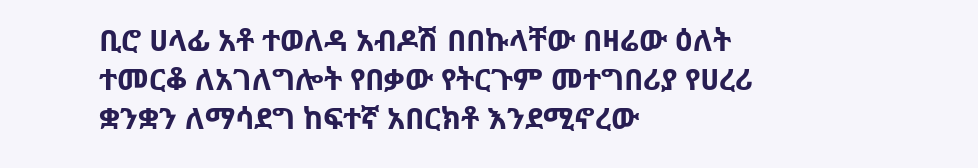ቢሮ ሀላፊ አቶ ተወለዳ አብዶሽ በበኩላቸው በዛሬው ዕለት ተመርቆ ለአገለግሎት የበቃው የትርጉም መተግበሪያ የሀረሪ ቋንቋን ለማሳደግ ከፍተኛ አበርክቶ እንደሚኖረው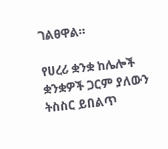ገልፀዋል።

የሀረሪ ቋንቋ ከሌሎች ቋንቋዎች ጋርም ያለውን ትስስር ይበልጥ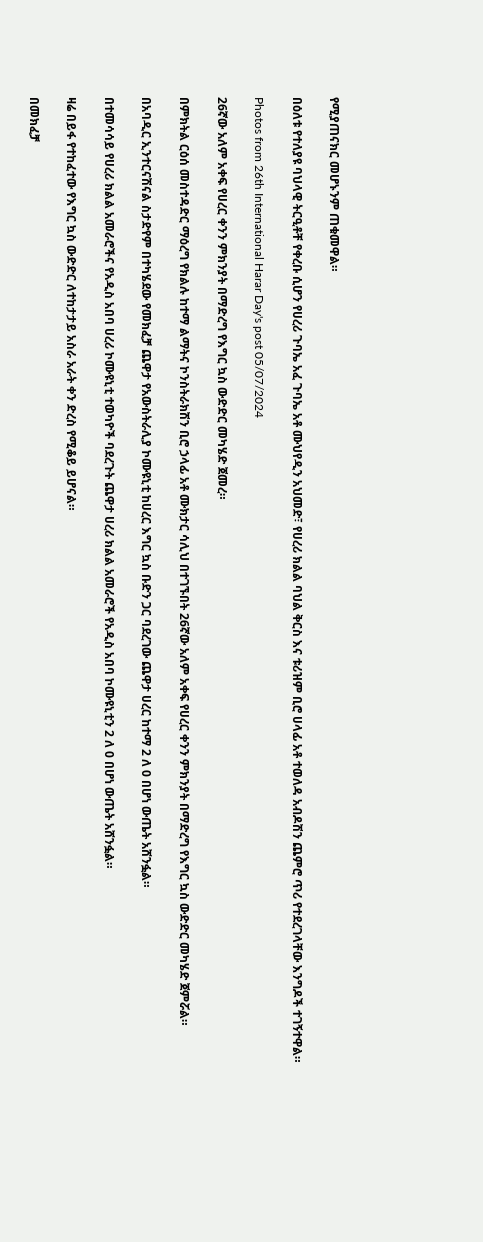የሚያጠናክር መሆኑንም ጠቁመዋል።

በዕለቱ የተለያዩ ባህላዊ ትርዒቶቸ የቀረቡ ሲሆን የሀረሪ ጉባኤ አፈ ጉባኤ አቶ ሙህየዲን አህመድ፣ የሀረሪ ክልል ባህል ቅርስ እና ቱሪዝም ቢሮ ሀላፊ አቶ ተወለዳ አብዶሽን ጨምሮ ጥሪ የተደረገላቸው እንግዶች ተገኝተዋል።

Photos from 26th International Harar Day's post 05/07/2024

26ኛው አለም አቀፍ የሀረር ቀንን ምክንያት በማድረግ የእግር ኳስ ውድድር መካሄድ ጀመረ።

በምክትል ርዕሰ መስተዳድር ማዕረግ የክልሉ ከተማ ልማትና ኮንስትራክሽን ቢሮ ኃላፊ አቶ ሙክታር ሳሊህ በተገኙበት 26ኛው አለም አቀፍ የሀረር ቀንን ምክንያት በማድረግ የእግር ኳስ ውድድር መካሄድ ጀምሯል።

በአባዲር ኢንተርናሽናል ስታድየም በተካሄደው የመክፈቻ ጨዋታ የአውስትራሊያ ኮሙዩኒቲ ከሀረር እግር ኳስ ቡድን ጋር ባደረገው ጨዋታ ሀረር ከተማ 2 ለ 0 በሆነ ውጤት አሸንፏል።

በተመሳሳይ የሀረሪ ክልል አመራሮችና የአዲስ አበባ ሀረሪ ኮሙዩኒቲ ተወካዮች ባደረጉት ጨዋታ ሀረሪ ክልል አመራሮች የአዲስ አበባ ኮሙዩኒቲን 2 ለ 0 በሆነ ውጤት አሸንፏል።

ዛሬ በይፋ የተከፈተው የእግር ኳስ ውድድር ለተከታታይ አስራ አራት ቀን ድረስ የሚቆይ ይሆናል።

በመክፈቻ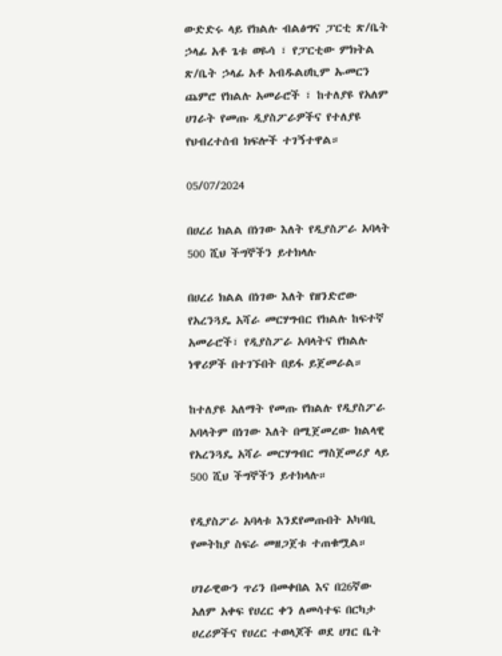ውድድሩ ላይ የክልሉ ብልፅግና ፓርቲ ጽ/ቤት ኃላፊ አቶ ጌቱ ወዬሳ ፣ የፓርቲው ምክትል ጽ/ቤት ኃላፊ አቶ አብዱልሀኪም ኡመርን ጨምሮ የክልሉ አመራሮች ፣ ከተለያዩ የአለም ሀገራት የመጡ ዲያስፖራዎችና የተለያዩ የህብረተሰብ ክፍሎች ተገኝተዋል።

05/07/2024

በሀረሪ ክልል በነገው እለት የዲያስፖራ አባላት 500 ሺህ ችግኞችን ይተክላሉ

በሀረሪ ክልል በነገው እለት የዘንድሮው የአረንጓዴ አሻራ መርሃግብር የክልሉ ከፍተኛ አመራሮች፣ የዲያስፖራ አባላትና የክልሉ ነዋሪዎች በተገኙበት በይፋ ይጀመራል።

ከተለያዩ አለማት የመጡ የክልሉ የዲያስፖራ አባላትም በነገው እለት በሚጀመረው ክልላዊ የአረንጓዴ አሻራ መርሃግብር ማስጀመሪያ ላይ 500 ሺህ ችግኞችን ይተክላሉ።

የዲያስፖራ አባላቱ እንደየመጡበት አካባቢ የመትከያ ስፍራ መዘጋጀቱ ተጠቁሟል።

ሀገራዊውን ጥሪን በመቀበል እና በ26ኛው አለም አቀፍ የሀረር ቀን ለመሳተፍ በርካታ ሀረሪዎችና የሀረር ተወላጆች ወደ ሀገር ቤት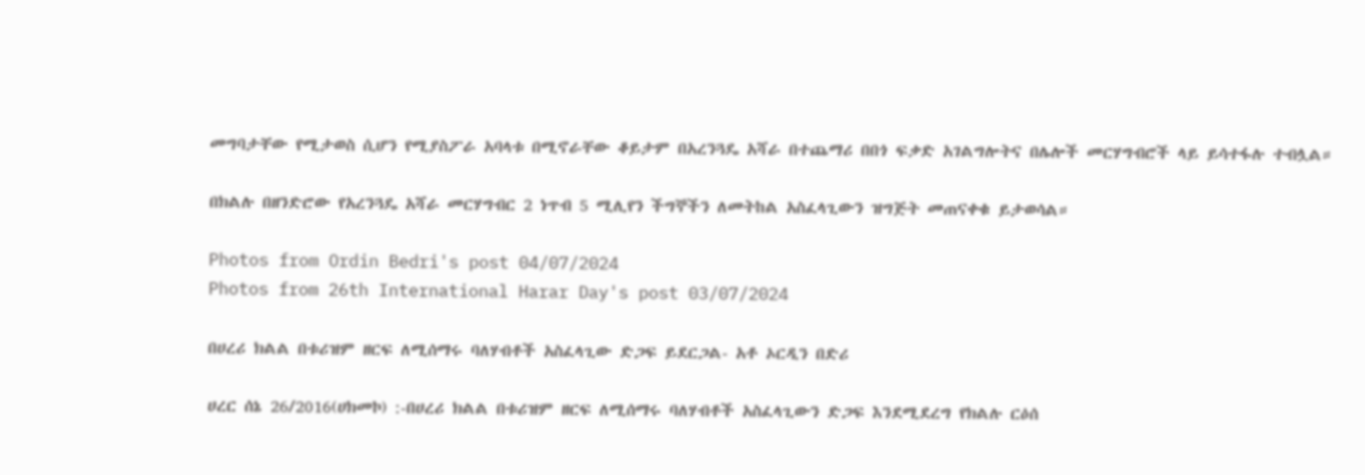መግባታቸው የሚታወስ ሲሆን የሚያስፖራ አባላቱ በሚኖራቸው ቆይታም በአረንጓዴ አሻራ በተጨማሪ በበጎ ፍቃድ አገልግሎትና በሌሎች መርሃግብሮች ላይ ይሳተፋሉ ተብሏል።

በክልሉ በዘንድሮው የአረንጓዴ አሻራ መርሃግብር 2 ነጥብ 5 ሚሊየን ችግኞችን ለመትከል አስፈላጊውን ዝግጅት መጠናቀቁ ይታወሳል።

Photos from Ordin Bedri's post 04/07/2024
Photos from 26th International Harar Day's post 03/07/2024

በሀረሪ ክልል በቱሪዝም ዘርፍ ለሚሰማሩ ባለሃብቶች አስፈላጊው ድጋፍ ይደርጋል- አቶ ኦርዲን በድሪ

ሀረር ሰኔ 26/2016(ሀክመኮ) :-በሀረሪ ክልል በቱሪዝም ዘርፍ ለሚሰማሩ ባለሃብቶች አስፈላጊውን ድጋፍ እንደሚደረግ የክልሉ ርዕሰ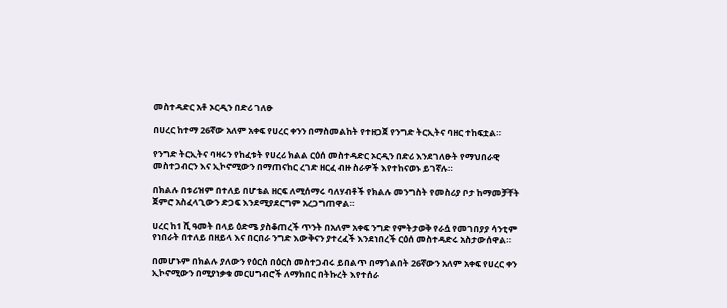መስተዳድር አቶ ኦርዲን በድሪ ገለፁ

በሀረር ከተማ 26ኛው አለም አቀፍ የሀረር ቀንን በማስመልከት የተዘጋጀ የንግድ ትርኢትና ባዘር ተከፍቷል።

የንግድ ትርኢትና ባዛሩን የከፈቱት የሀረሪ ክልል ርዕሰ መስተዳድር ኦርዲን በድሪ እንደገለፁት የማህበራዊ መስተጋብርን እና ኢኮኖሚውን በማጠናከር ረገድ ዘርፈ ብዙ ስራዎች እየተከናወኑ ይገኛሉ።

በክልሉ በቱሪዝም በተለይ በሆቴል ዘርፍ ለሚሰማሩ ባለሃብቶች የክልሉ መንግስት የመስሪያ ቦታ ከማመቻቸት ጀምሮ አስፈላጊውን ድጋፍ እንደሚያደርግም አረጋግጠዋል።

ሀረር ከ1 ሺ ዓመት በላይ ዕድሜ ያስቆጠረች ጥንት በአለም አቀፍ ንግድ የምትታወቅ የራሷ የመገበያያ ሳንቲም የነበራት በተለይ በዘይላ እና በርበራ ንግድ እውቅናን ያተረፈች እንደነበረች ርዕሰ መስተዳድሩ አስታውሰዋል።

በመሆኑም በክልሉ ያለውን የዕርስ በዕርስ መስተጋብሩ ይበልጥ በማጎልበት 26ኛውን አለም አቀፍ የሀረር ቀን ኢኮኖሚውን በሚያነቃቁ መርሀግብሮች ለማክበር በትኩረት እየተሰራ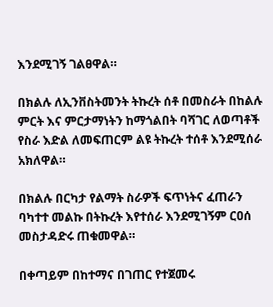እንደሚገኝ ገልፀዋል።

በክልሉ ለኢንቨስትመንት ትኩረት ሰቶ በመስራት በከልሉ ምርት እና ምርታማነትን ከማጎልበት ባሻገር ለወጣቶች የስራ እድል ለመፍጠርም ልዩ ትኩረት ተሰቶ እንደሚሰራ አክለዋል።

በክልሉ በርካታ የልማት ስራዎች ፍጥነትና ፈጠራን ባካተተ መልኩ በትኩረት እየተሰራ እንደሚገኝም ርዐሰ መስታዳድሩ ጠቁመዋል።

በቀጣይም በከተማና በገጠር የተጀመሩ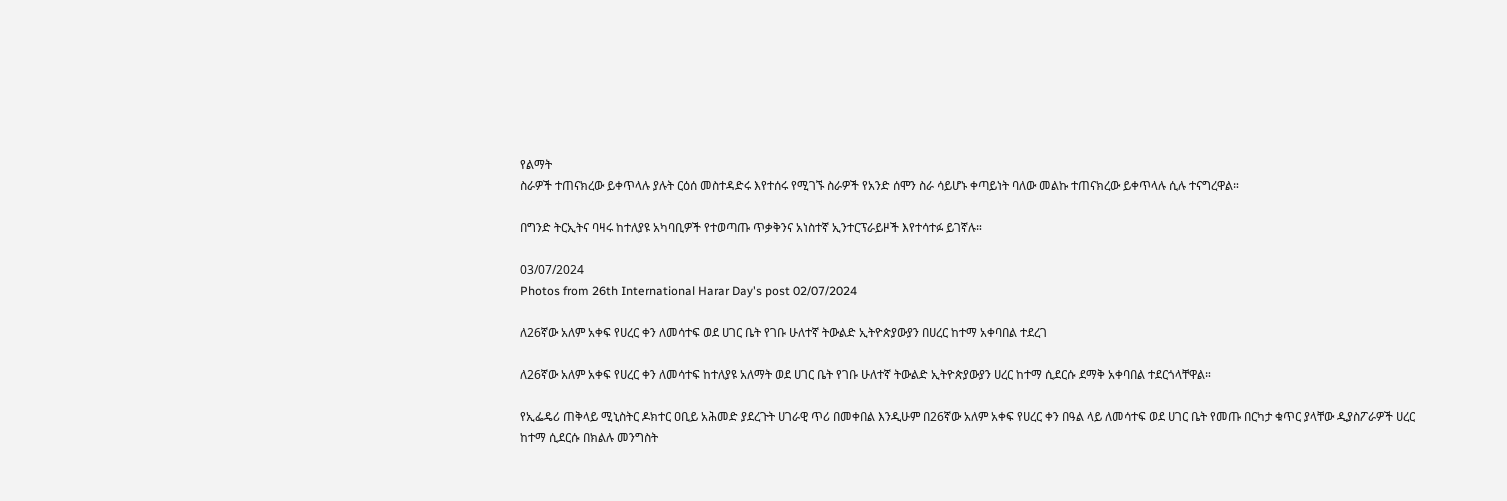የልማት
ስራዎች ተጠናክረው ይቀጥላሉ ያሉት ርዕሰ መስተዳድሩ እየተሰሩ የሚገኙ ስራዎች የአንድ ሰሞን ስራ ሳይሆኑ ቀጣይነት ባለው መልኩ ተጠናክረው ይቀጥላሉ ሲሉ ተናግረዋል።

በግንድ ትርኢትና ባዛሩ ከተለያዩ አካባቢዎች የተወጣጡ ጥቃቅንና አነስተኛ ኢንተርፕራይዞች እየተሳተፉ ይገኛሉ።

03/07/2024
Photos from 26th International Harar Day's post 02/07/2024

ለ26ኛው አለም አቀፍ የሀረር ቀን ለመሳተፍ ወደ ሀገር ቤት የገቡ ሁለተኛ ትውልድ ኢትዮጵያውያን በሀረር ከተማ አቀባበል ተደረገ

ለ26ኛው አለም አቀፍ የሀረር ቀን ለመሳተፍ ከተለያዩ አለማት ወደ ሀገር ቤት የገቡ ሁለተኛ ትውልድ ኢትዮጵያውያን ሀረር ከተማ ሲደርሱ ደማቅ አቀባበል ተደርጎላቸዋል።

የኢፌዴሪ ጠቅላይ ሚኒስትር ዶክተር ዐቢይ አሕመድ ያደረጉት ሀገራዊ ጥሪ በመቀበል እንዲሁም በ26ኛው አለም አቀፍ የሀረር ቀን በዓል ላይ ለመሳተፍ ወደ ሀገር ቤት የመጡ በርካታ ቁጥር ያላቸው ዲያስፖራዎች ሀረር ከተማ ሲደርሱ በክልሉ መንግስት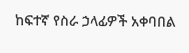ከፍተኛ የስራ ኃላፊዎች አቀባበል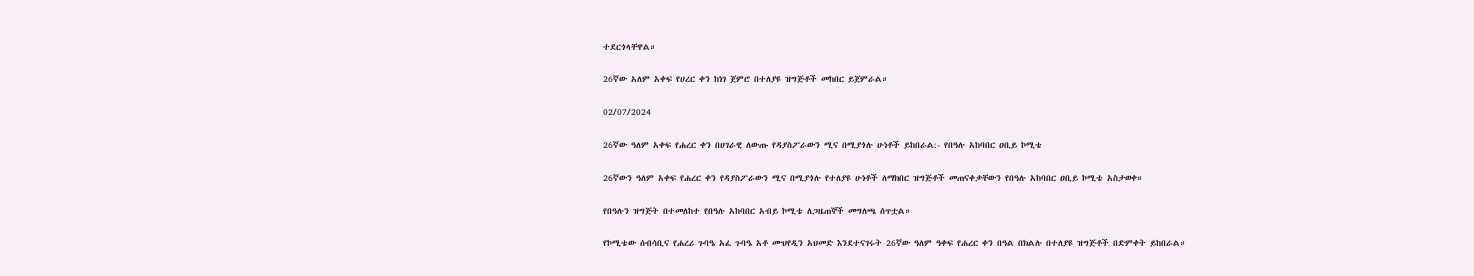ተደርጎላቸዋል።

26ኛው አለም አቀፍ የሀረር ቀን ከነገ ጀምሮ በተለያዩ ዝግጅቶች መከበር ይጀምራል።

02/07/2024

26ኛው ዓለም አቀፍ የሐረር ቀን በሀገራዊ ለውጡ የዳያስፖራውን ሚና በሚያጎሉ ሁነቶች ይከበራል:- የበዓሉ አከባበር ዐቢይ ኮሚቴ

26ኛውን ዓለም አቀፍ የሐረር ቀን የዳያስፖራውን ሚና በሚያጎሉ የተለያዩ ሁነቶች ለማክበር ዝግጅቶች መጠናቀቃቸውን የበዓሉ አከባበር ዐቢይ ኮሚቴ አስታወቀ።

የበዓሉን ዝግጅት በተመለከተ የበዓሉ አከባበር አብይ ኮሚቴ ለጋዜጠኞች መግለጫ ሰጥቷል።

የኮሚቴው ሰብሳቢና የሐረሪ ጉባዔ አፈ ጉባዔ አቶ ሙህየዲን አህመድ እንደተናገሩት 26ኛው ዓለም ዓቀፍ የሐረር ቀን በዓል በክልሉ በተለያዩ ዝግጅቶች በድምቀት ይከበራል።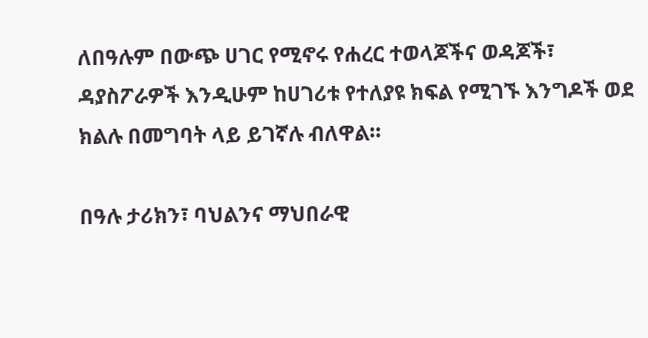ለበዓሉም በውጭ ሀገር የሚኖሩ የሐረር ተወላጆችና ወዳጆች፣ ዳያስፖራዎች እንዲሁም ከሀገሪቱ የተለያዩ ክፍል የሚገኙ እንግዶች ወደ ክልሉ በመግባት ላይ ይገኛሉ ብለዋል።

በዓሉ ታሪክን፣ ባህልንና ማህበራዊ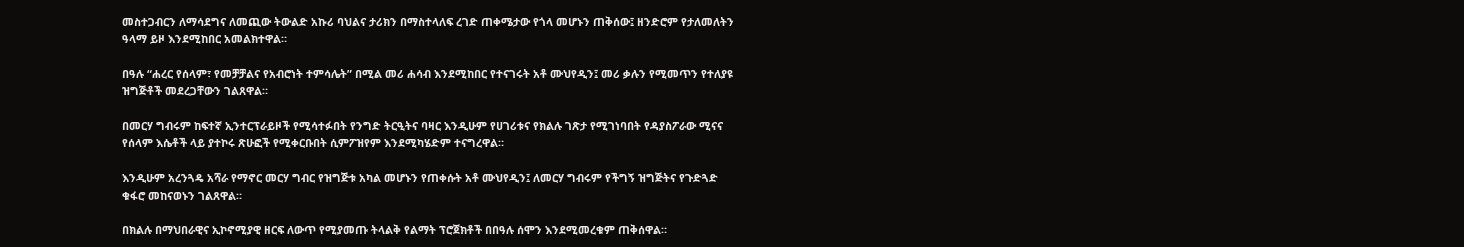መስተጋብርን ለማሳደግና ለመጪው ትውልድ አኩሪ ባህልና ታሪክን በማስተላለፍ ረገድ ጠቀሜታው የጎላ መሆኑን ጠቅሰው፤ ዘንድሮም የታለመለትን ዓላማ ይዞ እንደሚከበር አመልክተዋል።

በዓሉ “ሐረር የሰላም፣ የመቻቻልና የአብሮነት ተምሳሌት” በሚል መሪ ሐሳብ እንደሚከበር የተናገሩት አቶ ሙህየዲን፤ መሪ ቃሉን የሚመጥን የተለያዩ ዝግጅቶች መደረጋቸውን ገልጸዋል።

በመርሃ ግብሩም ከፍተኛ ኢንተርፕራይዞች የሚሳተፉበት የንግድ ትርዒትና ባዛር እንዲሁም የሀገሪቱና የክልሉ ገጽታ የሚገነባበት የዳያስፖራው ሚናና የሰላም እሴቶች ላይ ያተኮሩ ጽሁፎች የሚቀርቡበት ሲምፖዝየም እንደሚካሄድም ተናግረዋል።

እንዲሁም አረንጓዴ አሻራ የማኖር መርሃ ግብር የዝግጅቱ አካል መሆኑን የጠቀሱት አቶ ሙህየዲን፤ ለመርሃ ግብሩም የችግኝ ዝግጅትና የጉድጓድ ቁፋሮ መከናወኑን ገልጸዋል።

በክልሉ በማህበራዊና ኢኮኖሚያዊ ዘርፍ ለውጥ የሚያመጡ ትላልቅ የልማት ፕሮጀክቶች በበዓሉ ሰሞን እንደሚመረቁም ጠቅሰዋል።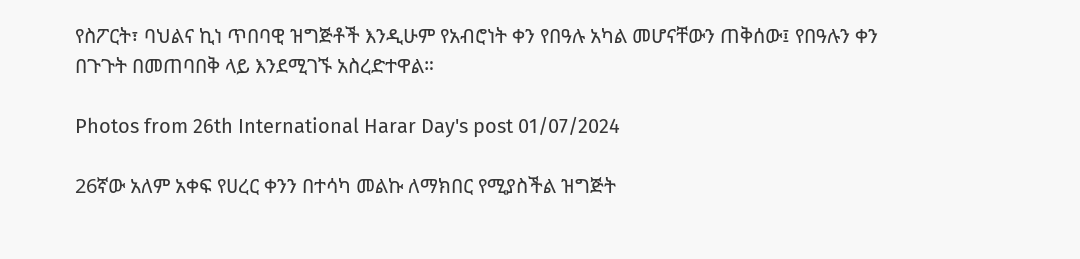የስፖርት፣ ባህልና ኪነ ጥበባዊ ዝግጅቶች እንዲሁም የአብሮነት ቀን የበዓሉ አካል መሆናቸውን ጠቅሰው፤ የበዓሉን ቀን በጉጉት በመጠባበቅ ላይ እንደሚገኙ አስረድተዋል።

Photos from 26th International Harar Day's post 01/07/2024

26ኛው አለም አቀፍ የሀረር ቀንን በተሳካ መልኩ ለማክበር የሚያስችል ዝግጅት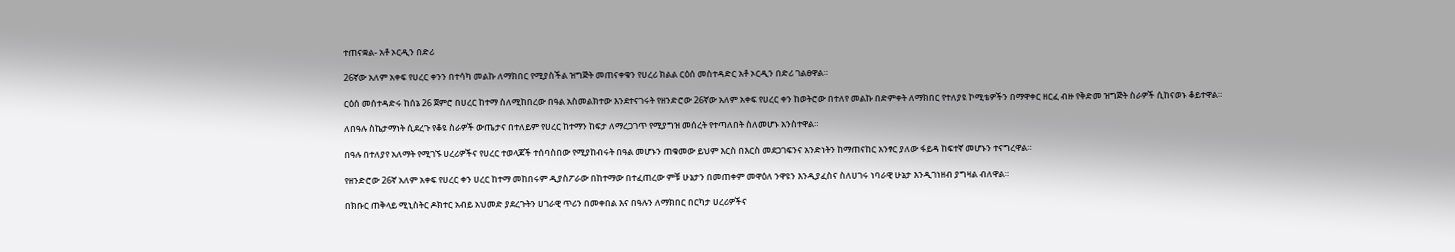ተጠናቋል- አቶ ኦርዲን በድሪ

26ኛው አለም አቀፍ የሀረር ቀንን በተሳካ መልኩ ለማክበር የሚያስችል ዝግጅት መጠናቀቁን የሀረሪ ክልል ርዕሰ መስተዳድር አቶ ኦርዲን በድሪ ገልፀዋል።

ርዕሰ መሰተዳድሩ ከሰኔ 26 ጀምሮ በሀረር ከተማ ስለሚከበረው በዓል አስመልክተው እንደተናገሩት የዘንድሮው 26ኛው አለም አቀፍ የሀረር ቀን ከወትሮው በተለየ መልኩ በድምቀት ለማክበር የተለያዩ ኮሚቴዎችን በማዋቀር ዘርፈ ብዙ የቅድመ ዝግጅት ስራዎች ሲከናወኑ ቆይተዋል።

ለበዓሉ ስኬታማነት ሲደረጉ የቆዩ ስራዎች ውጤታና በተለይም የሀረር ከተማን ከፍታ ለማረጋገጥ የሚያግዝ መሰረት የተጣለበት ስለመሆኑ አንስተዋል።

በዓሉ በተለያየ አለማት የሚገኙ ሀረሪዎችና የሀረር ተወላጆች ተሰባስበው የሚያከብሩት በዓል መሆኑን ጠቁመው ይህም እርስ በእርስ መደጋገፍንና አንድነትን ከማጠናከር አንፃር ያለው ፋይዳ ከፍተኛ መሆኑን ተናግረዋል።

የዘንድሮው 26ኛ አለም አቀፍ የሀረር ቀን ሀረር ከተማ መከበሩም ዲያስፖራው በከተማው በተፈጠረው ምቹ ሁኔታን በመጠቀም መዋዕለ ንዋዩን እንዲያፈስና ስለሀገሩ ነባራዊ ሁኔታ እንዲገነዘብ ያግዛል ብለዋል።

በክቡር ጠቅላይ ሚኒስትር ዶክተር አብይ አህመድ ያደረጉትን ሀገራዊ ጥሪን በመቀበል እና በዓሉን ለማክበር በርካታ ሀረሪዎችና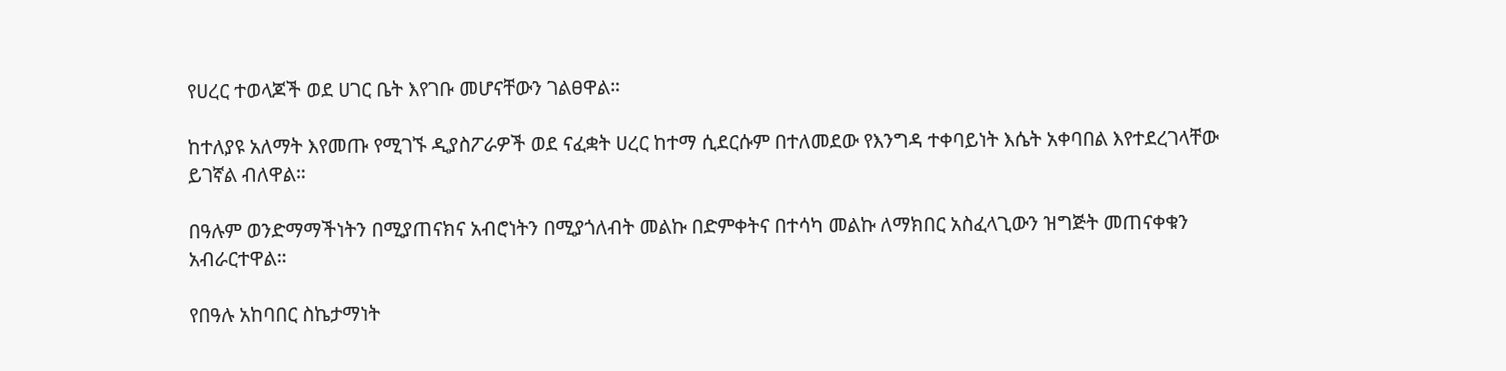የሀረር ተወላጆች ወደ ሀገር ቤት እየገቡ መሆናቸውን ገልፀዋል።

ከተለያዩ አለማት እየመጡ የሚገኙ ዲያስፖራዎች ወደ ናፈቋት ሀረር ከተማ ሲደርሱም በተለመደው የእንግዳ ተቀባይነት እሴት አቀባበል እየተደረገላቸው ይገኛል ብለዋል።

በዓሉም ወንድማማችነትን በሚያጠናክና አብሮነትን በሚያጎለብት መልኩ በድምቀትና በተሳካ መልኩ ለማክበር አስፈላጊውን ዝግጅት መጠናቀቁን አብራርተዋል።

የበዓሉ አከባበር ስኬታማነት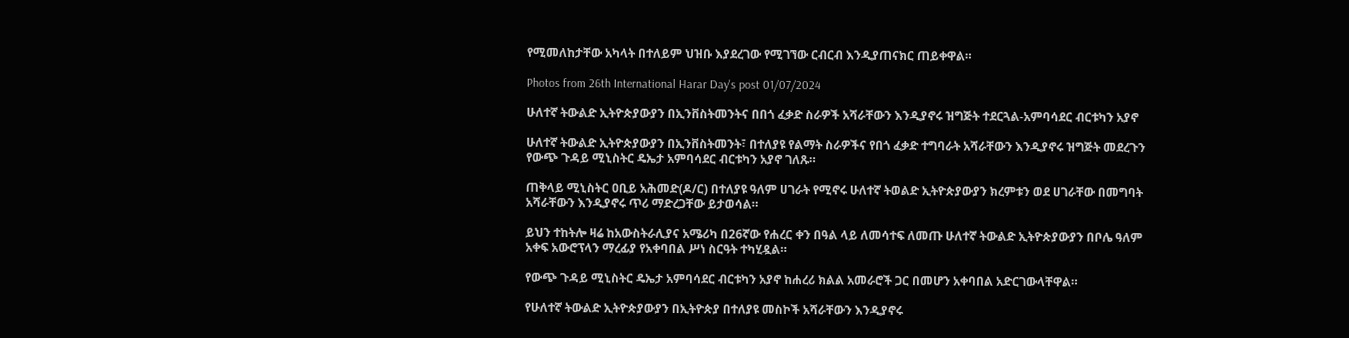የሚመለከታቸው አካላት በተለይም ህዝቡ እያደረገው የሚገኘው ርብርብ እንዲያጠናክር ጠይቀዋል።

Photos from 26th International Harar Day's post 01/07/2024

ሁለተኛ ትውልድ ኢትዮጵያውያን በኢንቨስትመንትና በበጎ ፈቃድ ስራዎች አሻራቸውን እንዲያኖሩ ዝግጅት ተደርጓል-አምባሳደር ብርቱካን አያኖ

ሁለተኛ ትውልድ ኢትዮጵያውያን በኢንቨስትመንት፣ በተለያዩ የልማት ስራዎችና የበጎ ፈቃድ ተግባራት አሻራቸውን እንዲያኖሩ ዝግጅት መደረጉን የውጭ ጉዳይ ሚኒስትር ዴኤታ አምባሳደር ብርቱካን አያኖ ገለጹ።

ጠቅላይ ሚኒስትር ዐቢይ አሕመድ(ዶ/ር) በተለያዩ ዓለም ሀገራት የሚኖሩ ሁለተኛ ትወልድ ኢትዮጵያውያን ክረምቱን ወደ ሀገራቸው በመግባት አሻራቸውን እንዲያኖሩ ጥሪ ማድረጋቸው ይታወሳል።

ይህን ተከትሎ ዛሬ ከአውስትራሊያና አሜሪካ በ26ኛው የሐረር ቀን በዓል ላይ ለመሳተፍ ለመጡ ሁለተኛ ትውልድ ኢትዮጵያውያን በቦሌ ዓለም አቀፍ አውሮፕላን ማረፊያ የአቀባበል ሥነ ስርዓት ተካሂዷል።

የውጭ ጉዳይ ሚኒስትር ዴኤታ አምባሳደር ብርቱካን አያኖ ከሐረሪ ክልል አመራሮች ጋር በመሆን አቀባበል አድርገውላቸዋል።

የሁለተኛ ትውልድ ኢትዮጵያውያን በኢትዮጵያ በተለያዩ መስኮች አሻራቸውን እንዲያኖሩ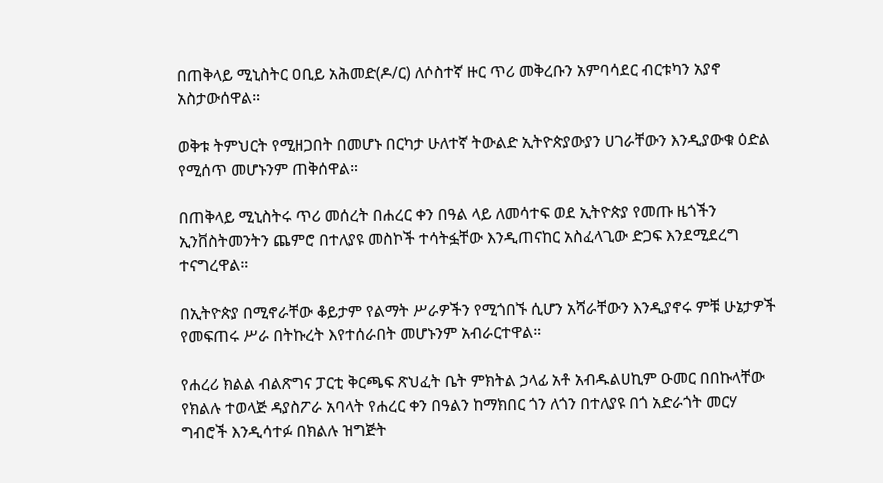በጠቅላይ ሚኒስትር ዐቢይ አሕመድ(ዶ/ር) ለሶስተኛ ዙር ጥሪ መቅረቡን አምባሳደር ብርቱካን አያኖ አስታውሰዋል።

ወቅቱ ትምህርት የሚዘጋበት በመሆኑ በርካታ ሁለተኛ ትውልድ ኢትዮጵያውያን ሀገራቸውን እንዲያውቁ ዕድል የሚሰጥ መሆኑንም ጠቅሰዋል።

በጠቅላይ ሚኒስትሩ ጥሪ መሰረት በሐረር ቀን በዓል ላይ ለመሳተፍ ወደ ኢትዮጵያ የመጡ ዜጎችን ኢንቨስትመንትን ጨምሮ በተለያዩ መስኮች ተሳትፏቸው እንዲጠናከር አስፈላጊው ድጋፍ እንደሚደረግ ተናግረዋል።

በኢትዮጵያ በሚኖራቸው ቆይታም የልማት ሥራዎችን የሚጎበኙ ሲሆን አሻራቸውን እንዲያኖሩ ምቹ ሁኔታዎች የመፍጠሩ ሥራ በትኩረት እየተሰራበት መሆኑንም አብራርተዋል።

የሐረሪ ክልል ብልጽግና ፓርቲ ቅርጫፍ ጽህፈት ቤት ምክትል ኃላፊ አቶ አብዱልሀኪም ዑመር በበኩላቸው የክልሉ ተወላጅ ዳያስፖራ አባላት የሐረር ቀን በዓልን ከማክበር ጎን ለጎን በተለያዩ በጎ አድራጎት መርሃ ግብሮች እንዲሳተፉ በክልሉ ዝግጅት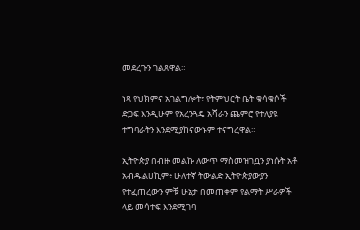መደረጉን ገልጸዋል።

ነጻ የህክምና አገልግሎት፣ የትምህርት ቤት ቁሳቁሶች ድጋፍ እንዲሁም የአረንጓዴ አሻራን ጨምሮ የተለያዩ ተግባራትን እንደሚያከናውኑም ተናግረዋል።

ኢትዮጵያ በብዙ መልኩ ለውጥ ማስመዝገቧን ያነሱት አቶ አብዱልሀኪም፥ ሁለተኛ ትውልድ ኢትዮጵያውያን የተፈጠረውን ምቹ ሁኔታ በመጠቀም የልማት ሥራዎች ላይ መሳተፍ እንደሚገባ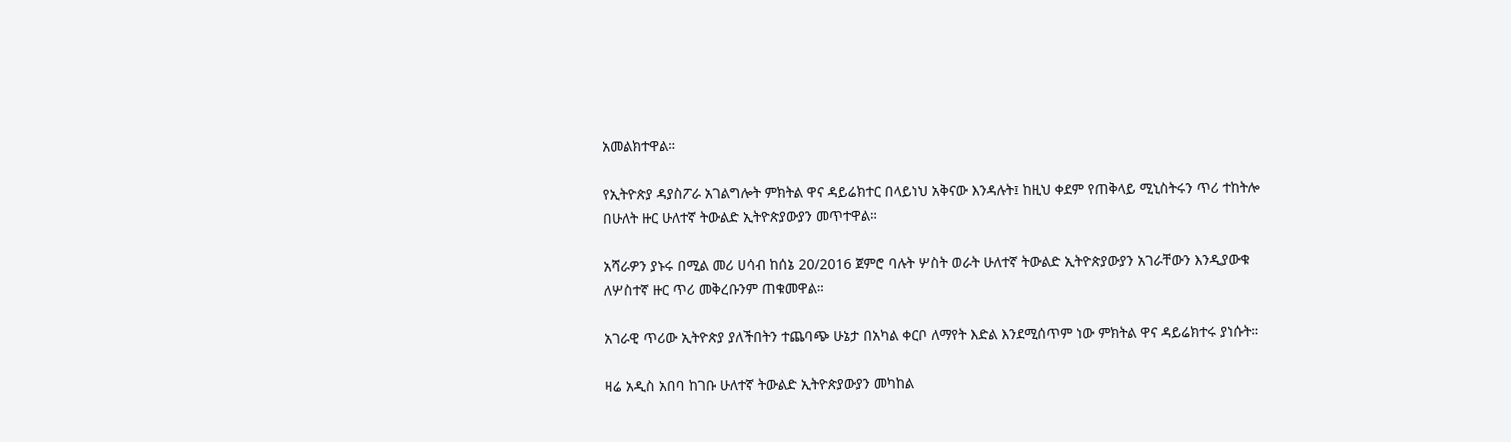አመልክተዋል።

የኢትዮጵያ ዳያስፖራ አገልግሎት ምክትል ዋና ዳይሬክተር በላይነህ አቅናው እንዳሉት፤ ከዚህ ቀደም የጠቅላይ ሚኒስትሩን ጥሪ ተከትሎ በሁለት ዙር ሁለተኛ ትውልድ ኢትዮጵያውያን መጥተዋል።

አሻራዎን ያኑሩ በሚል መሪ ሀሳብ ከሰኔ 20/2016 ጀምሮ ባሉት ሦስት ወራት ሁለተኛ ትውልድ ኢትዮጵያውያን አገራቸውን እንዲያውቁ ለሦስተኛ ዙር ጥሪ መቅረቡንም ጠቁመዋል።

አገራዊ ጥሪው ኢትዮጵያ ያለችበትን ተጨባጭ ሁኔታ በአካል ቀርቦ ለማየት እድል እንደሚሰጥም ነው ምክትል ዋና ዳይሬክተሩ ያነሱት።

ዛሬ አዲስ አበባ ከገቡ ሁለተኛ ትውልድ ኢትዮጵያውያን መካከል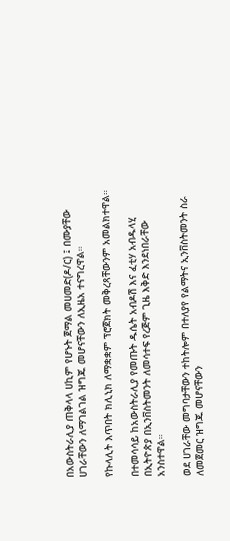በአውስትራሊያ ጠቅላላ ሀኪም የሆኑት ጀማል መሀመድ(ዶ/ር) ፤ በሙያቸው ሀገራቸውን ለማገልገል ዝግጁ መሆናቸውን ለኢዜአ ተናግረዋል።

የኩላሊት እጥበት ክሊኒክ ለማቋቋም ፕሮጀክት መቅረጻቸውንም አመልክተዋል።

በተመሳሳይ ከአውስትራሊያ የመጡት ዱሴት አብዶሽ እና ፈቲሃ አብዱላሂ በኢትዮጵያ በኢንቨስትመንት ለመሳተፍ የረጅም ጊዜ እቅድ እንደነበራቸው አንስተዋል።

ወደ ሀገራቸው መግባታቸውን ተከትሎም በተለያየ የልማትና ኢንቨስትመንት ስራ ለመጀመር ዝግጁ መሆናቸውን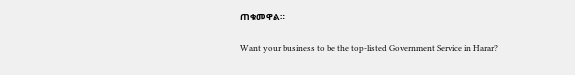ጠቁመዋል።

Want your business to be the top-listed Government Service in Harar?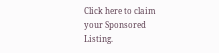Click here to claim your Sponsored Listing.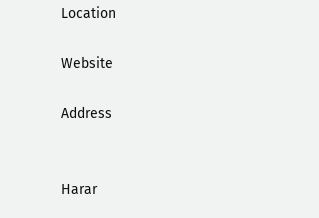Location

Website

Address


Harar